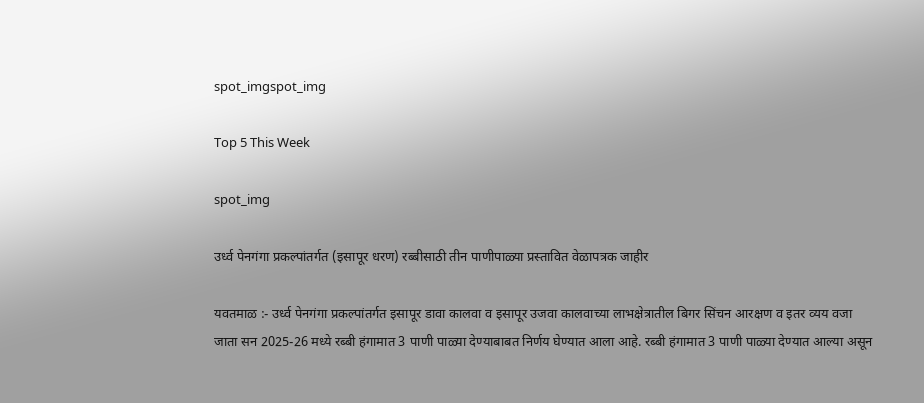spot_imgspot_img

Top 5 This Week

spot_img

उर्ध्व पेनगंगा प्रकल्पांतर्गत (इसापूर धरण) रब्बीसाठी तीन पाणीपाळ्या प्रस्तावित वेळापत्रक जाहीर

यवतमाळ :- उर्ध्व पेनगंगा प्रकल्पांतर्गत इसापूर डावा कालवा व इसापूर उजवा कालवाच्या लाभक्षेत्रातील बिगर सिंचन आरक्षण व इतर व्यय वजा जाता सन 2025-26 मध्ये रब्बी हंगामात 3 पाणी पाळ्या देण्याबाबत निर्णय घेण्यात आला आहे. रब्बी हंगामात 3 पाणी पाळ्या देण्यात आल्या असून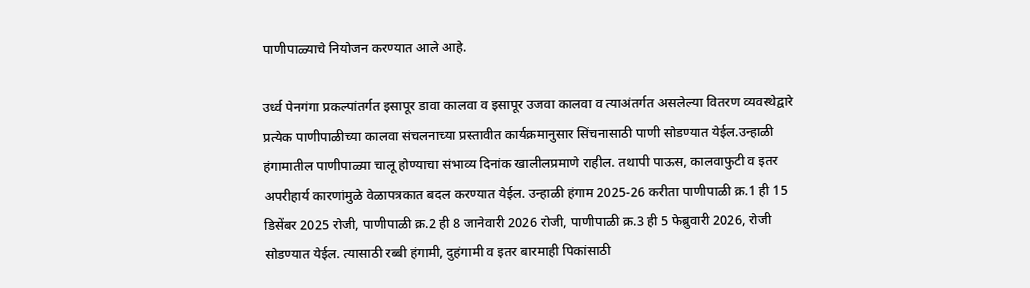पाणीपाळ्याचे नियोजन करण्यात आले आहे.

उर्ध्व पेनगंगा प्रकल्पांतर्गत इसापूर डावा कालवा व इसापूर उजवा कालवा व त्याअंतर्गत असलेल्या वितरण व्यवस्थेद्वारे प्रत्येक पाणीपाळीच्या कालवा संचलनाच्या प्रस्तावीत कार्यक्रमानुसार सिंचनासाठी पाणी सोडण्यात येईल.उन्हाळी हंगामातील पाणीपाळ्या चालू होण्याचा संभाव्य दिनांक खालीलप्रमाणे राहील. तथापी पाऊस, कालवाफुटी व इतर अपरीहार्य कारणांमुळे वेळापत्रकात बदल करण्यात येईल. उन्हाळी हंगाम 2025-26 करीता पाणीपाळी क्र.1 ही 15 डिसेंबर 2025 रोजी, पाणीपाळी क्र.2 ही 8 जानेवारी 2026 रोजी, पाणीपाळी क्र.3 ही 5 फेब्रुवारी 2026, रोजी सोडण्यात येईल. त्यासाठी रब्बी हंगामी, दुहंगामी व इतर बारमाही पिकांसाठी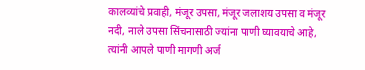कालव्यांचे प्रवाही, मंजूर उपसा, मंजूर जलाशय उपसा व मंजूर नदी, नाले उपसा सिंचनासाठी ज्यांना पाणी घ्यावयाचे आहे, त्यांनी आपले पाणी मागणी अर्ज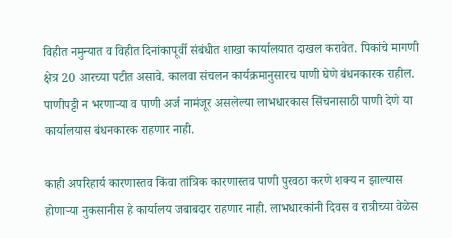विहीत नमुन्यात व विहीत दिनांकापूर्वी संबंधीत शाखा कार्यालयात दाखल करावेत. पिकांचे मागणी क्षेत्र 20 आरच्या पटीत असावे. कालवा संचलन कार्यक्रमानुसारच पाणी घेणे बंधनकारक राहील. पाणीपट्टी न भरणाऱ्या व पाणी अर्ज नामंजूर असलेल्या लाभधारकास सिंचनासाठी पाणी देणे या कार्यालयास बंधनकारक राहणार नाही.

काही अपरिहार्य कारणास्तव किंवा तांत्रिक कारणास्तव पाणी पुरवठा करणे शक्य न झाल्यास होणाऱ्या नुकसानीस हे कार्यालय जबाबदार राहणार नाही. लाभधारकांनी दिवस व रात्रीच्या वेळेस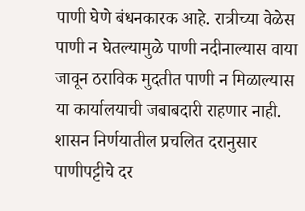पाणी घेणे बंधनकारक आहे. रात्रीच्या वेळेस पाणी न घेतल्यामुळे पाणी नदीनाल्यास वाया जावून ठराविक मुदतीत पाणी न मिळाल्यास या कार्यालयाची जबाबदारी राहणार नाही. शासन निर्णयातील प्रचलित दरानुसार पाणीपट्टीचे दर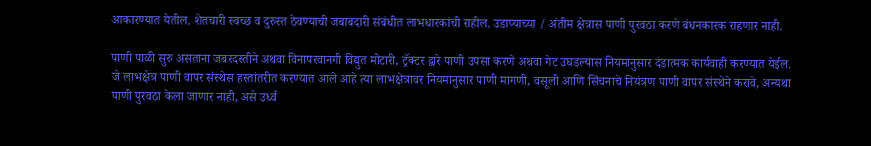आकारण्यात येतील. शेतचारी स्वच्छ व दुरुस्त ठेवण्याची जबाबदारी संबंधीत लाभधारकांची राहील. उडाप्याच्या / अंतीम क्षेत्रास पाणी पुरवठा करणे बंधनकारक राहणार नाही.

पाणी पाळी सुरु असताना जबरदस्तीने अथवा विनापरवानगी विद्युत मोटारी, ट्रॅक्टर द्वारे पाणी उपसा करणे अथवा गेट उघडल्यास नियमानुसार दंडात्मक कार्यवाही करण्यात येईल. जे लाभक्षेत्र पाणी वापर संस्थेस हस्तांतरीत करण्यात आले आहे त्या लाभक्षेत्रावर नियमानुसार पाणी मागणी, वसूली आणि सिंचनाचे नियंत्रण पाणी वापर संस्थेने करावे, अन्यथा पाणी पुरवठा केला जाणार नाही, असे उर्ध्व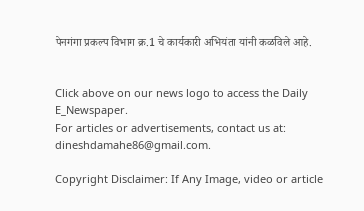पेनगंगा प्रकल्प विभाग क्र.1 चे कार्यकारी अभियंता यांनी कळविले आहे.


Click above on our news logo to access the Daily E_Newspaper.
For articles or advertisements, contact us at: dineshdamahe86@gmail.com.

Copyright Disclaimer: If Any Image, video or article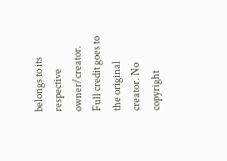belongs to its respective owner/creator. Full credit goes to the original creator. No copyright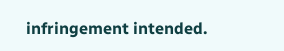infringement intended.